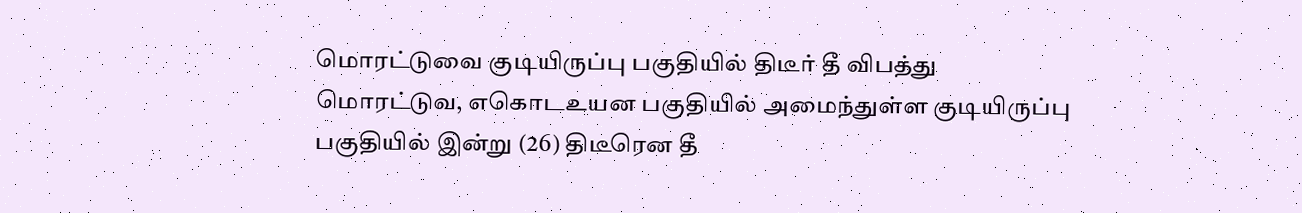மொரட்டுவை குடியிருப்பு பகுதியில் திடீர் தீ விபத்து
மொரட்டுவ, எகொடஉயன பகுதியில் அமைந்துள்ள குடியிருப்பு பகுதியில் இன்று (26) திடீரென தீ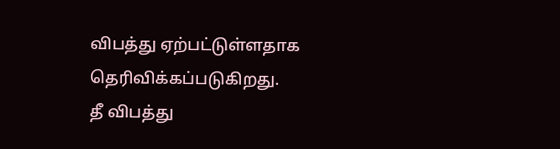விபத்து ஏற்பட்டுள்ளதாக தெரிவிக்கப்படுகிறது.
தீ விபத்து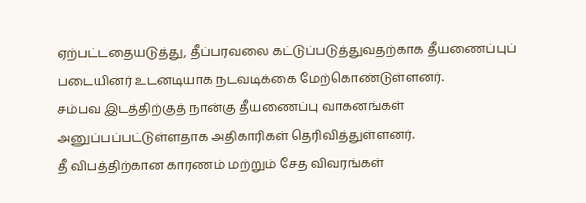ஏற்பட்டதையடுத்து, தீப்பரவலை கட்டுப்படுத்துவதற்காக தீயணைப்புப் படையினர் உடனடியாக நடவடிக்கை மேற்கொண்டுள்ளனர்.
சம்பவ இடத்திற்குத் நான்கு தீயணைப்பு வாகனங்கள் அனுப்பப்பட்டுள்ளதாக அதிகாரிகள் தெரிவித்துள்ளனர்.
தீ விபத்திற்கான காரணம் மற்றும் சேத விவரங்கள்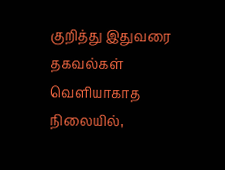குறித்து இதுவரை தகவல்கள் வெளியாகாத நிலையில்,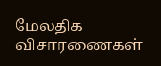மேலதிக விசாரணைகள்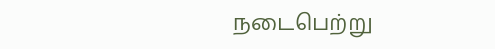நடைபெற்று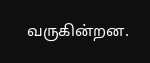வருகின்றன.